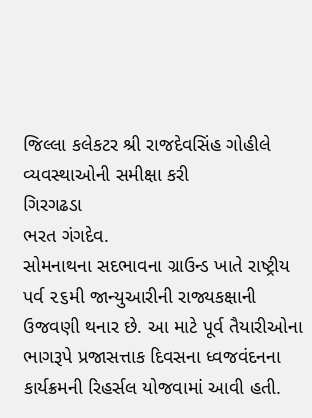જિલ્લા કલેકટર શ્રી રાજદેવસિંહ ગોહીલે વ્યવસ્થાઓની સમીક્ષા કરી
ગિરગઢડા
ભરત ગંગદેવ.
સોમનાથના સદભાવના ગ્રાઉન્ડ ખાતે રાષ્ટ્રીય પર્વ ૨૬મી જાન્યુઆરીની રાજ્યકક્ષાની ઉજવણી થનાર છે. આ માટે પૂર્વ તૈયારીઓના ભાગરૂપે પ્રજાસત્તાક દિવસના ધ્વજવંદનના કાર્યક્રમની રિહર્સલ યોજવામાં આવી હતી.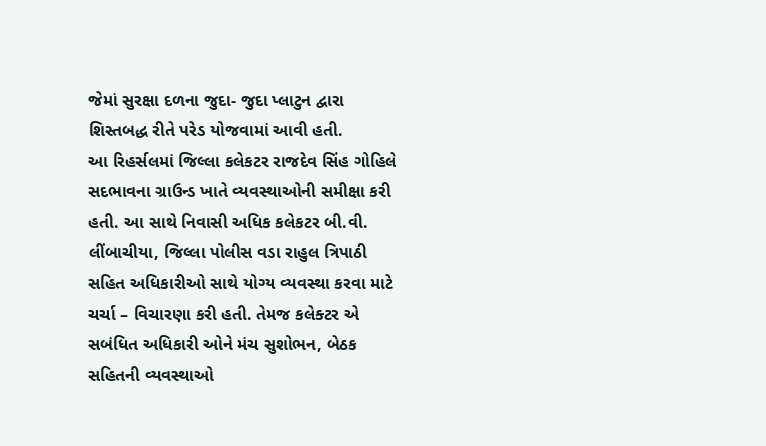જેમાં સુરક્ષા દળના જુદા- જુદા પ્લાટુન દ્વારા શિસ્તબદ્ધ રીતે પરેડ યોજવામાં આવી હતી.
આ રિહર્સલમાં જિલ્લા કલેકટર રાજદેવ સિંહ ગોહિલે સદભાવના ગ્રાઉન્ડ ખાતે વ્યવસ્થાઓની સમીક્ષા કરી હતી. આ સાથે નિવાસી અધિક કલેકટર બી.વી. લીંબાચીયા, જિલ્લા પોલીસ વડા રાહુલ ત્રિપાઠી સહિત અધિકારીઓ સાથે યોગ્ય વ્યવસ્થા કરવા માટે ચર્ચા – વિચારણા કરી હતી. તેમજ કલેક્ટર એ સબંધિત અધિકારી ઓને મંચ સુશોભન, બેઠક સહિતની વ્યવસ્થાઓ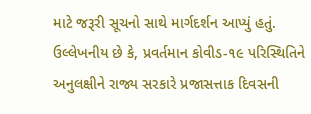માટે જરૂરી સૂચનો સાથે માર્ગદર્શન આપ્યું હતું.
ઉલ્લેખનીય છે કે, પ્રવર્તમાન કોવીડ-૧૯ પરિસ્થિતિને અનુલક્ષીને રાજ્ય સરકારે પ્રજાસત્તાક દિવસની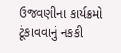ઉજવણીના કાર્યક્રમો ટૂંકાવવાનું નકકી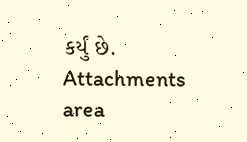કર્યું છે.
Attachments area